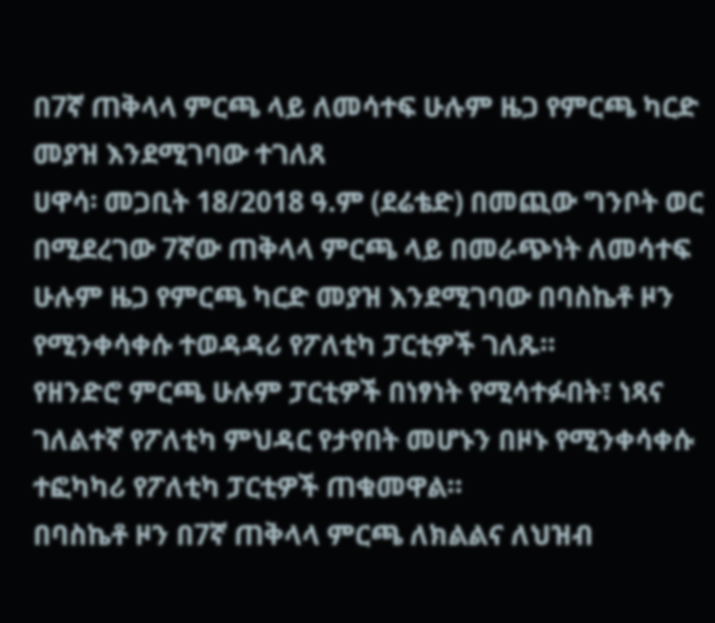በ7ኛ ጠቅላላ ምርጫ ላይ ለመሳተፍ ሁሉም ዜጋ የምርጫ ካርድ መያዝ እንደሚገባው ተገለጸ
ሀዋሳ፡ መጋቢት 18/2018 ዓ.ም (ደሬቴድ) በመጪው ግንቦት ወር በሚደረገው 7ኛው ጠቅላላ ምርጫ ላይ በመራጭነት ለመሳተፍ ሁሉም ዜጋ የምርጫ ካርድ መያዝ እንደሚገባው በባስኬቶ ዞን የሚንቀሳቀሱ ተወዳዳሪ የፖለቲካ ፓርቲዎች ገለጹ።
የዘንድሮ ምርጫ ሁሉም ፓርቲዎች በነፃነት የሚሳተፉበት፣ ነጻና ገለልተኛ የፖለቲካ ምህዳር የታየበት መሆኑን በዞኑ የሚንቀሳቀሱ ተፎካካሪ የፖለቲካ ፓርቲዎች ጠቁመዋል።
በባስኬቶ ዞን በ7ኛ ጠቅላላ ምርጫ ለክልልና ለህዝብ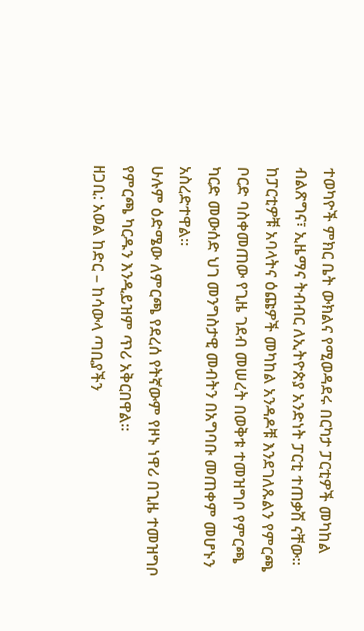ተወካዮች ምክር ቤት ውክልና የሚወዳደሩ በርካታ ፓርቲዎች መካከል ብልጽግና፣ ኢዜማና ትብብር ለኢትዮጵያ አንድነት ፓርቲ ተጠቃሽ ናቸው።
ከፓርቲዎቹ አባላትና ዕጩዎች መካከል አንዳዶቹ እንደገለጹልን የምርጫ ቦርድ ባስቀመጠው የጊዜ ገደብ መሠረት በወቅቱ ተመዝግቦ የምርጫ ካርድ መውሰድ ህገ መንግስታዊ መብትን በአግባቡ መጠቀም መሆኑን አስረድተዋል።
ሁሉም ዕድሜው ለምርጫ የደረሰ የትኛውም የዞኑ ነዋሪ በጊዜ ተመዝግቦ የምርጫ ካርዱን እንዲይዝም ጥሪ አቅርበዋል።
ዘጋቢ: አወል ከድር – ከሳውላ ጣቢያችን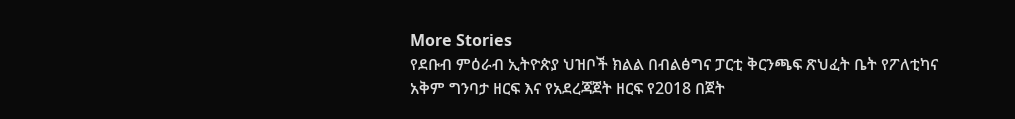More Stories
የደቡብ ምዕራብ ኢትዮጵያ ህዝቦች ክልል በብልፅግና ፓርቲ ቅርንጫፍ ጽህፈት ቤት የፖለቲካና አቅም ግንባታ ዘርፍ እና የአደረጃጀት ዘርፍ የ2018 በጀት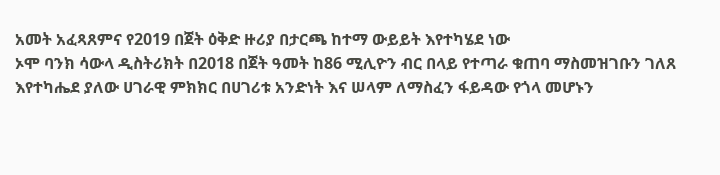አመት አፈጻጸምና የ2019 በጀት ዕቅድ ዙሪያ በታርጫ ከተማ ውይይት እየተካሄደ ነው
ኦሞ ባንክ ሳውላ ዲስትሪክት በ2018 በጀት ዓመት ከ86 ሚሊዮን ብር በላይ የተጣራ ቁጠባ ማስመዝገቡን ገለጸ
እየተካሔደ ያለው ሀገራዊ ምክክር በሀገሪቱ አንድነት እና ሠላም ለማስፈን ፋይዳው የጎላ መሆኑን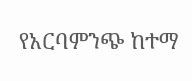የአርባምንጭ ከተማ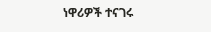ነዋሪዎች ተናገሩ